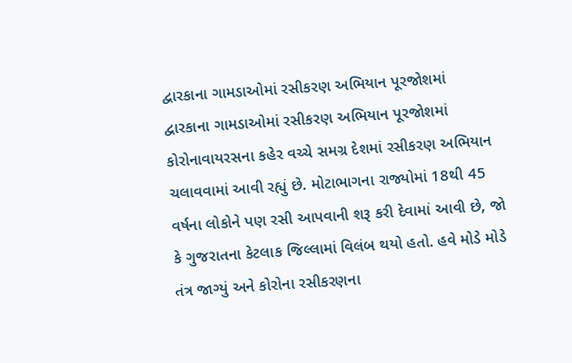દ્વારકાના ગામડાઓમાં રસીકરણ અભિયાન પૂરજોશમાં
દ્વારકાના ગામડાઓમાં રસીકરણ અભિયાન પૂરજોશમાં
કોરોનાવાયરસના કહેર વચ્ચે સમગ્ર દેશમાં રસીકરણ અભિયાન ચલાવવામાં આવી રહ્યું છે. મોટાભાગના રાજ્યોમાં 18થી 45 વર્ષના લોકોને પણ રસી આપવાની શરૂ કરી દેવામાં આવી છે, જો કે ગુજરાતના કેટલાક જિલ્લામાં વિલંબ થયો હતો. હવે મોડે મોડે તંત્ર જાગ્યું અને કોરોના રસીકરણના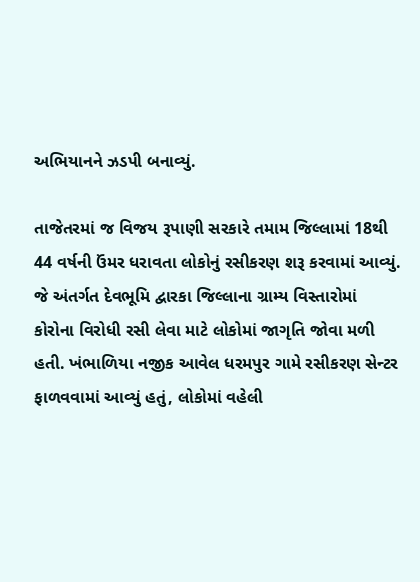અભિયાનને ઝડપી બનાવ્યું.

તાજેતરમાં જ વિજય રૂપાણી સરકારે તમામ જિલ્લામાં 18થી 44 વર્ષની ઉંમર ધરાવતા લોકોનું રસીકરણ શરૂ કરવામાં આવ્યું. જે અંતર્ગત દેવભૂમિ દ્વારકા જિલ્લાના ગ્રામ્ય વિસ્તારોમાં કોરોના વિરોધી રસી લેવા માટે લોકોમાં જાગૃતિ જોવા મળી હતી. ખંભાળિયા નજીક આવેલ ધરમપુર ગામે રસીકરણ સેન્ટર ફાળવવામાં આવ્યું હતું, લોકોમાં વહેલી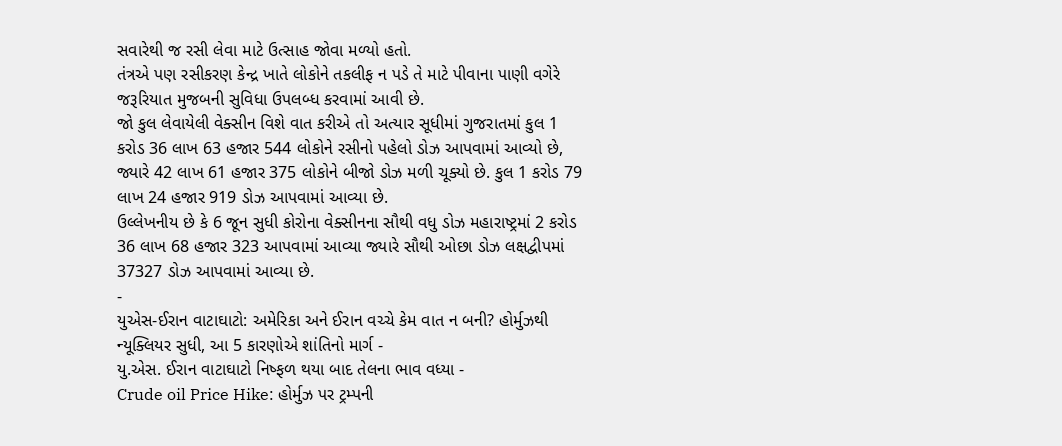સવારેથી જ રસી લેવા માટે ઉત્સાહ જોવા મળ્યો હતો.
તંત્રએ પણ રસીકરણ કેન્દ્ર ખાતે લોકોને તકલીફ ન પડે તે માટે પીવાના પાણી વગેરે જરૂરિયાત મુજબની સુવિધા ઉપલબ્ધ કરવામાં આવી છે.
જો કુલ લેવાયેલી વેક્સીન વિશે વાત કરીએ તો અત્યાર સૂધીમાં ગુજરાતમાં કુલ 1 કરોડ 36 લાખ 63 હજાર 544 લોકોને રસીનો પહેલો ડોઝ આપવામાં આવ્યો છે, જ્યારે 42 લાખ 61 હજાર 375 લોકોને બીજો ડોઝ મળી ચૂક્યો છે. કુલ 1 કરોડ 79 લાખ 24 હજાર 919 ડોઝ આપવામાં આવ્યા છે.
ઉલ્લેખનીય છે કે 6 જૂન સુધી કોરોના વેક્સીનના સૌથી વધુ ડોઝ મહારાષ્ટ્રમાં 2 કરોડ 36 લાખ 68 હજાર 323 આપવામાં આવ્યા જ્યારે સૌથી ઓછા ડોઝ લક્ષદ્વીપમાં 37327 ડોઝ આપવામાં આવ્યા છે.
-
યુએસ-ઈરાન વાટાઘાટો: અમેરિકા અને ઈરાન વચ્ચે કેમ વાત ન બની? હોર્મુઝથી ન્યૂક્લિયર સુધી, આ 5 કારણોએ શાંતિનો માર્ગ -
યુ.એસ. ઈરાન વાટાઘાટો નિષ્ફળ થયા બાદ તેલના ભાવ વધ્યા -
Crude oil Price Hike: હોર્મુઝ પર ટ્રમ્પની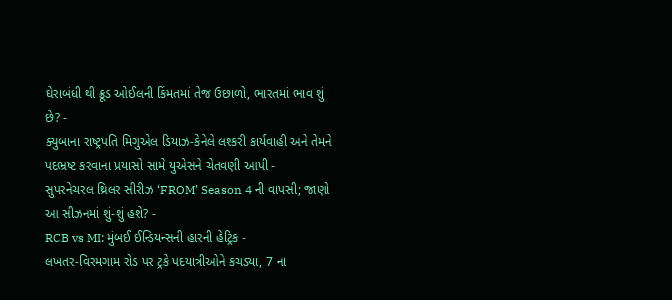ઘેરાબંધી થી ક્રૂડ ઓઈલની કિંમતમાં તેજ ઉછાળો, ભારતમાં ભાવ શું છે? -
ક્યુબાના રાષ્ટ્રપતિ મિગુએલ ડિયાઝ-કેનેલે લશ્કરી કાર્યવાહી અને તેમને પદભ્રષ્ટ કરવાના પ્રયાસો સામે યુએસને ચેતવણી આપી -
સુપરનેચરલ થ્રિલર સીરીઝ ‘FROM’ Season 4 ની વાપસી; જાણો આ સીઝનમાં શું-શું હશે? -
RCB vs MI: મુંબઈ ઈન્ડિયન્સની હારની હેટ્રિક -
લખતર-વિરમગામ રોડ પર ટ્રકે પદયાત્રીઓને કચડ્યા, 7 ના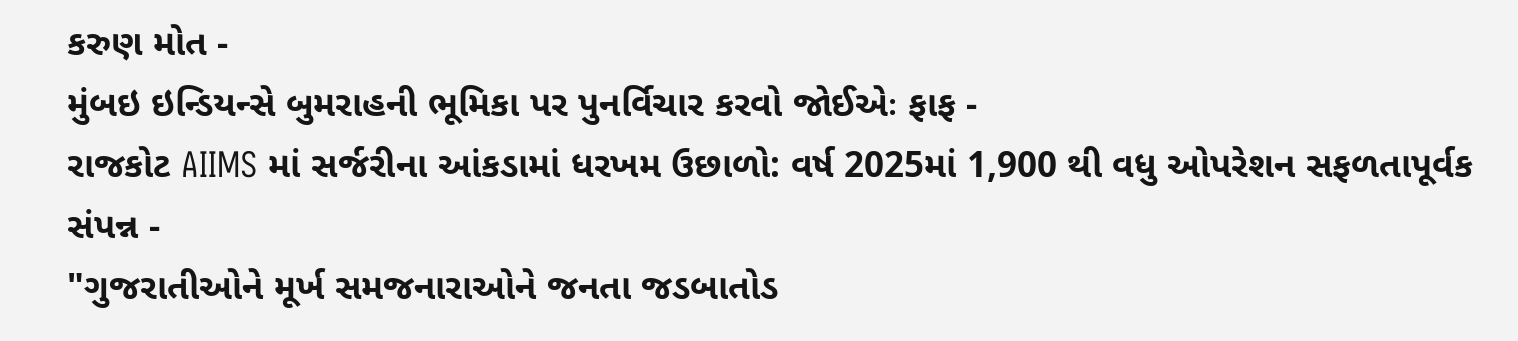કરુણ મોત -
મુંબઇ ઇન્ડિયન્સે બુમરાહની ભૂમિકા પર પુનર્વિચાર કરવો જોઈએઃ ફાફ -
રાજકોટ AIIMS માં સર્જરીના આંકડામાં ધરખમ ઉછાળો: વર્ષ 2025માં 1,900 થી વધુ ઓપરેશન સફળતાપૂર્વક સંપન્ન -
"ગુજરાતીઓને મૂર્ખ સમજનારાઓને જનતા જડબાતોડ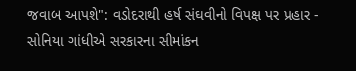જવાબ આપશે": વડોદરાથી હર્ષ સંઘવીનો વિપક્ષ પર પ્રહાર -
સોનિયા ગાંધીએ સરકારના સીમાંકન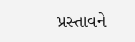પ્રસ્તાવને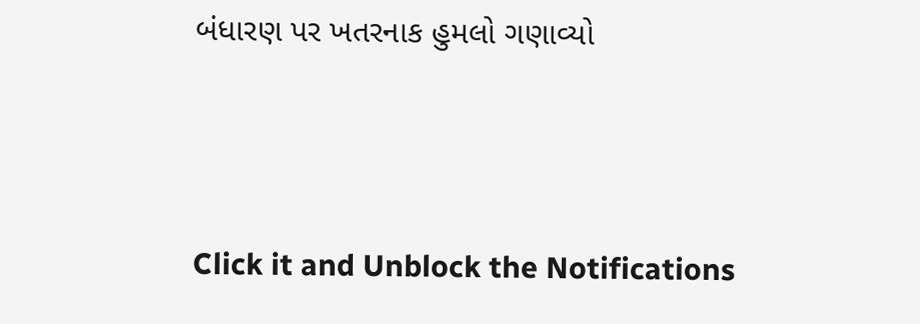બંધારણ પર ખતરનાક હુમલો ગણાવ્યો





Click it and Unblock the Notifications